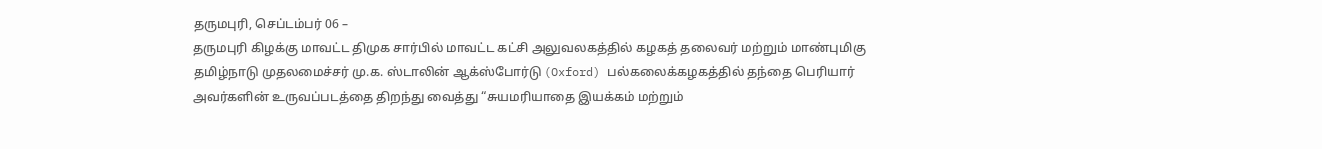தருமபுரி, செப்டம்பர் 06 –
தருமபுரி கிழக்கு மாவட்ட திமுக சார்பில் மாவட்ட கட்சி அலுவலகத்தில் கழகத் தலைவர் மற்றும் மாண்புமிகு தமிழ்நாடு முதலமைச்சர் மு.க. ஸ்டாலின் ஆக்ஸ்போர்டு (Oxford) பல்கலைக்கழகத்தில் தந்தை பெரியார் அவர்களின் உருவப்படத்தை திறந்து வைத்து “சுயமரியாதை இயக்கம் மற்றும்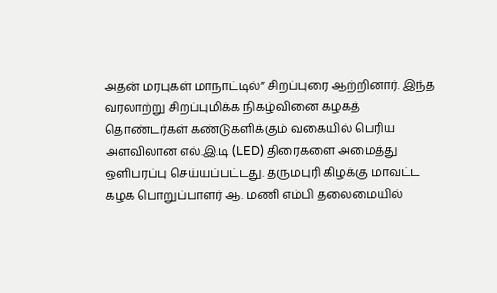அதன் மரபுகள் மாநாட்டில்” சிறப்புரை ஆற்றினார். இந்த வரலாற்று சிறப்புமிக்க நிகழ்வினை கழகத் தொண்டர்கள் கண்டுகளிக்கும் வகையில் பெரிய அளவிலான எல்.இ.டி (LED) திரைகளை அமைத்து ஒளிபரப்பு செய்யப்பட்டது. தருமபுரி கிழக்கு மாவட்ட கழக பொறுப்பாளர் ஆ. மணி எம்பி தலைமையில்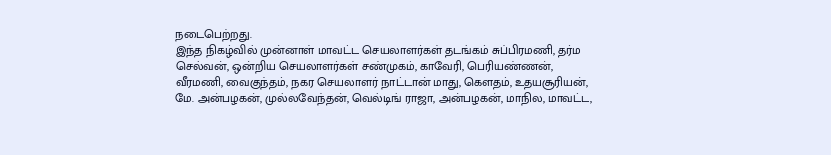நடைபெற்றது.
இந்த நிகழ்வில் முன்னாள் மாவட்ட செயலாளர்கள் தடங்கம் சுப்பிரமணி, தர்ம செல்வன், ஒன்றிய செயலாளர்கள் சண்முகம், காவேரி, பெரியண்ணன், வீரமணி, வைகுந்தம், நகர செயலாளர் நாட்டான் மாது, கௌதம், உதயசூரியன், மே. அன்பழகன், முல்லவேந்தன், வெல்டிங் ராஜா, அன்பழகன், மாநில, மாவட்ட,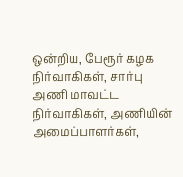ஒன்றிய, பேரூர் கழக நிர்வாகிகள், சார்பு அணி மாவட்ட நிர்வாகிகள், அணியின் அமைப்பாளர்கள்,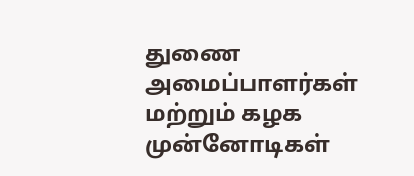துணை அமைப்பாளர்கள் மற்றும் கழக முன்னோடிகள்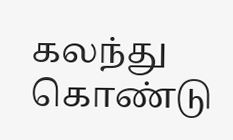கலந்து கொண்டு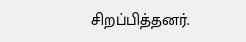சிறப்பித்தனர்.